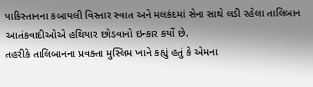પાકિસ્તાનના કબાયલી વિસ્તાર સ્વાત અને મલકંદમાં સેના સાથે લડી રહેલા તાલિબાન આતંકવાદીઓએ હથિયાર છોડવાનો ઇન્કાર કર્યો છે.
તહરીકે તાલિબાનના પ્રવક્તા મુસ્લિમ ખાને કહ્યું હતું કે એમના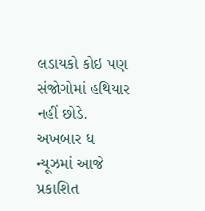લડાયકો કોઇ પણ સંજોગોમાં હથિયાર નહીં છોડે.
અખબાર ધ ન્યૂઝમાં આજે પ્રકાશિત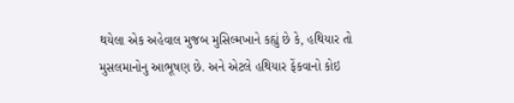થયેલા એક અહેવાલ મુજબ મુસિલ્મખાને કહ્યું છે કે, હથિયાર તો મુસલમાનોનુ આભૂષણ છે. અને એટલે હથિયાર ફેંકવાનો કોઇ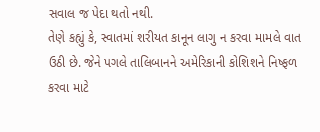સવાલ જ પેદા થતો નથી.
તેણે કહ્યું કે, સ્વાતમાં શરીયત કાનૂન લાગુ ન કરવા મામલે વાત ઉઠી છે. જેને પગલે તાલિબાનને અમેરિકાની કોશિશને નિષ્ફળ કરવા માટે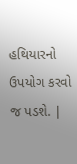હથિયારનો ઉપયોગ કરવો જ પડશે. |